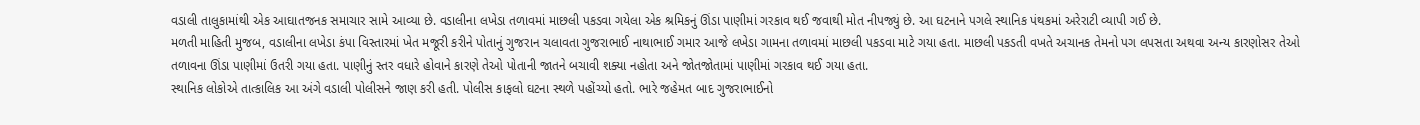વડાલી તાલુકામાંથી એક આઘાતજનક સમાચાર સામે આવ્યા છે. વડાલીના લખેડા તળાવમાં માછલી પકડવા ગયેલા એક શ્રમિકનું ઊંડા પાણીમાં ગરકાવ થઈ જવાથી મોત નીપજ્યું છે. આ ઘટનાને પગલે સ્થાનિક પંથકમાં અરેરાટી વ્યાપી ગઈ છે.
મળતી માહિતી મુજબ, વડાલીના લખેડા કંપા વિસ્તારમાં ખેત મજૂરી કરીને પોતાનું ગુજરાન ચલાવતા ગુજરાભાઈ નાથાભાઈ ગમાર આજે લખેડા ગામના તળાવમાં માછલી પકડવા માટે ગયા હતા. માછલી પકડતી વખતે અચાનક તેમનો પગ લપસતા અથવા અન્ય કારણોસર તેઓ તળાવના ઊંડા પાણીમાં ઉતરી ગયા હતા. પાણીનું સ્તર વધારે હોવાને કારણે તેઓ પોતાની જાતને બચાવી શક્યા નહોતા અને જોતજોતામાં પાણીમાં ગરકાવ થઈ ગયા હતા.
સ્થાનિક લોકોએ તાત્કાલિક આ અંગે વડાલી પોલીસને જાણ કરી હતી. પોલીસ કાફલો ઘટના સ્થળે પહોંચ્યો હતો. ભારે જહેમત બાદ ગુજરાભાઈનો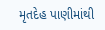મૃતદેહ પાણીમાંથી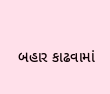બહાર કાઢવામાં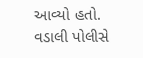આવ્યો હતો.
વડાલી પોલીસે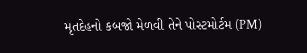મૃતદેહનો કબજો મેળવી તેને પોસ્ટમોર્ટમ (PM)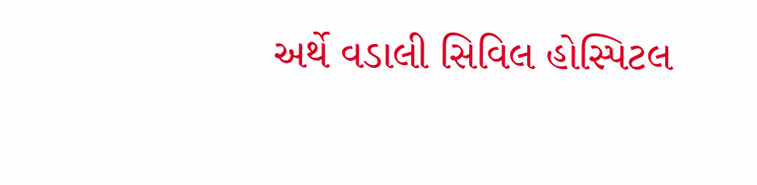અર્થે વડાલી સિવિલ હોસ્પિટલ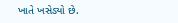ખાતે ખસેડ્યો છે.